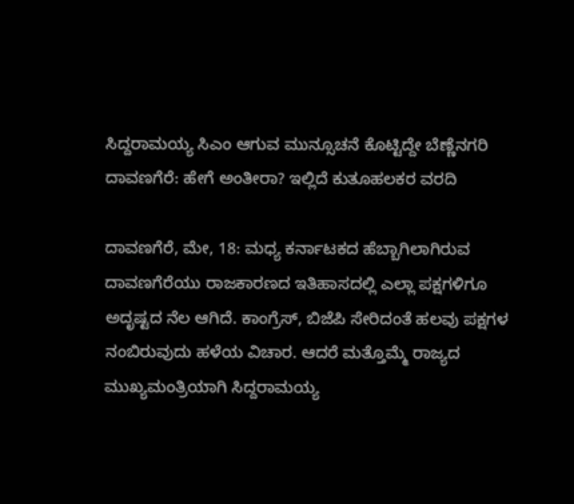ಸಿದ್ದರಾಮಯ್ಯ ಸಿಎಂ ಆಗುವ ಮುನ್ಸೂಚನೆ ಕೊಟ್ಟಿದ್ದೇ ಬೆಣ್ಣೆನಗರಿ ದಾವಣಗೆರೆ: ಹೇಗೆ ಅಂತೀರಾ? ಇಲ್ಲಿದೆ ಕುತೂಹಲಕರ ವರದಿ

ದಾವಣಗೆರೆ, ಮೇ, 18: ಮಧ್ಯ ಕರ್ನಾಟಕದ ಹೆಬ್ಬಾಗಿಲಾಗಿರುವ ದಾವಣಗೆರೆಯು ರಾಜಕಾರಣದ ಇತಿಹಾಸದಲ್ಲಿ ಎಲ್ಲಾ ಪಕ್ಷಗಳಿಗೂ ಅದೃಷ್ಟದ ನೆಲ ಆಗಿದೆ. ಕಾಂಗ್ರೆಸ್, ಬಿಜೆಪಿ ಸೇರಿದಂತೆ ಹಲವು ಪಕ್ಷಗಳ ನಂಬಿರುವುದು ಹಳೆಯ ವಿಚಾರ. ಆದರೆ ಮತ್ತೊಮ್ಮೆ ರಾಜ್ಯದ ಮುಖ್ಯಮಂತ್ರಿಯಾಗಿ ಸಿದ್ದರಾಮಯ್ಯ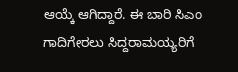ಆಯ್ಕೆ ಆಗಿದ್ದಾರೆ. ಈ ಬಾರಿ ಸಿಎಂ ಗಾದಿಗೇರಲು ಸಿದ್ದರಾಮಯ್ಯರಿಗೆ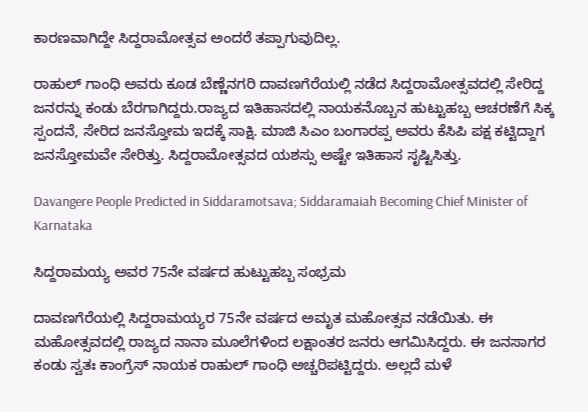ಕಾರಣವಾಗಿದ್ದೇ ಸಿದ್ದರಾಮೋತ್ಸವ ಅಂದರೆ ತಪ್ಪಾಗುವುದಿಲ್ಲ.

ರಾಹುಲ್ ಗಾಂಧಿ ಅವರು ಕೂಡ ಬೆಣ್ಣೆನಗರಿ ದಾವಣಗೆರೆಯಲ್ಲಿ ನಡೆದ ಸಿದ್ದರಾಮೋತ್ಸವದಲ್ಲಿ ಸೇರಿದ್ದ ಜನರನ್ನು ಕಂಡು ಬೆರಗಾಗಿದ್ದರು.ರಾಜ್ಯದ ಇತಿಹಾಸದಲ್ಲಿ ನಾಯಕನೊಬ್ಬನ ಹುಟ್ಟುಹಬ್ಬ ಆಚರಣೆಗೆ ಸಿಕ್ಕ ಸ್ಪಂದನೆ, ಸೇರಿದ ಜನಸ್ತೋಮ ಇದಕ್ಕೆ ಸಾಕ್ಷಿ. ಮಾಜಿ ಸಿಎಂ ಬಂಗಾರಪ್ಪ ಅವರು ಕೆಸಿಪಿ ಪಕ್ಷ ಕಟ್ಟಿದ್ದಾಗ ಜನಸ್ತೋಮವೇ ಸೇರಿತ್ತು. ಸಿದ್ದರಾಮೋತ್ಸವದ ಯಶಸ್ಸು ಅಷ್ಟೇ ಇತಿಹಾಸ ಸೃಷ್ಟಿಸಿತ್ತು.

Davangere People Predicted in Siddaramotsava; Siddaramaiah Becoming Chief Minister of Karnataka

ಸಿದ್ದರಾಮಯ್ಯ ಅವರ 75ನೇ ವರ್ಷದ ಹುಟ್ಟುಹಬ್ಬ ಸಂಭ್ರಮ

ದಾವಣಗೆರೆಯಲ್ಲಿ ಸಿದ್ದರಾಮಯ್ಯರ 75ನೇ ವರ್ಷದ ಅಮೃತ ಮಹೋತ್ಸವ ನಡೆಯಿತು. ಈ ಮಹೋತ್ಸವದಲ್ಲಿ ರಾಜ್ಯದ ನಾನಾ ಮೂಲೆಗಳಿಂದ ಲಕ್ಷಾಂತರ ಜನರು ಆಗಮಿಸಿದ್ದರು. ಈ ಜನಸಾಗರ ಕಂಡು ಸ್ವತಃ ಕಾಂಗ್ರೆಸ್ ನಾಯಕ ರಾಹುಲ್ ಗಾಂಧಿ ಅಚ್ಚರಿಪಟ್ಟಿದ್ದರು. ಅಲ್ಲದೆ ಮಳೆ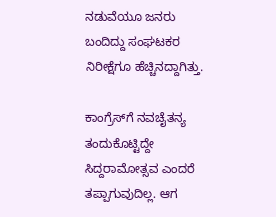ನಡುವೆಯೂ ಜನರು ಬಂದಿದ್ದು ಸಂಘಟಕರ ನಿರೀಕ್ಷೆಗೂ ಹೆಚ್ಚಿನದ್ದಾಗಿತ್ತು.

ಕಾಂಗ್ರೆಸ್‌ಗೆ ನವಚೈತನ್ಯ ತಂದುಕೊಟ್ಟಿದ್ದೇ ಸಿದ್ದರಾಮೋತ್ಸವ ಎಂದರೆ ತಪ್ಪಾಗುವುದಿಲ್ಲ. ಆಗ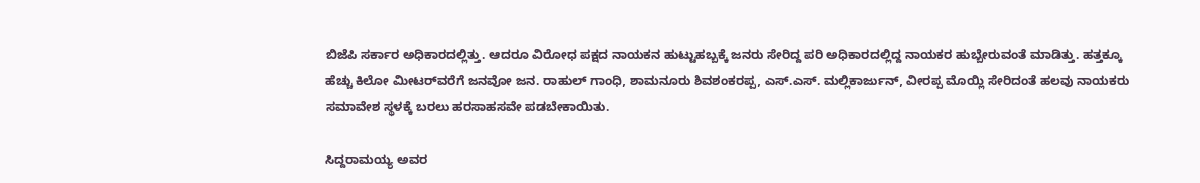ಬಿಜೆಪಿ ಸರ್ಕಾರ ಅಧಿಕಾರದಲ್ಲಿತ್ತು. ಆದರೂ ವಿರೋಧ ಪಕ್ಷದ ನಾಯಕನ ಹುಟ್ಟುಹಬ್ಬಕ್ಕೆ ಜನರು ಸೇರಿದ್ದ ಪರಿ ಅಧಿಕಾರದಲ್ಲಿದ್ದ ನಾಯಕರ ಹುಬ್ಬೇರುವಂತೆ ಮಾಡಿತ್ತು. ಹತ್ತಕ್ಕೂ ಹೆಚ್ಚು ಕಿಲೋ ಮೀಟರ್‌ವರೆಗೆ ಜನವೋ ಜನ. ರಾಹುಲ್ ಗಾಂಧಿ, ಶಾಮನೂರು ಶಿವಶಂಕರಪ್ಪ, ಎಸ್.ಎಸ್. ಮಲ್ಲಿಕಾರ್ಜುನ್, ವೀರಪ್ಪ ಮೊಯ್ಲಿ ಸೇರಿದಂತೆ ಹಲವು ನಾಯಕರು ಸಮಾವೇಶ ಸ್ಥಳಕ್ಕೆ ಬರಲು ಹರಸಾಹಸವೇ ಪಡಬೇಕಾಯಿತು.

ಸಿದ್ದರಾಮಯ್ಯ ಅವರ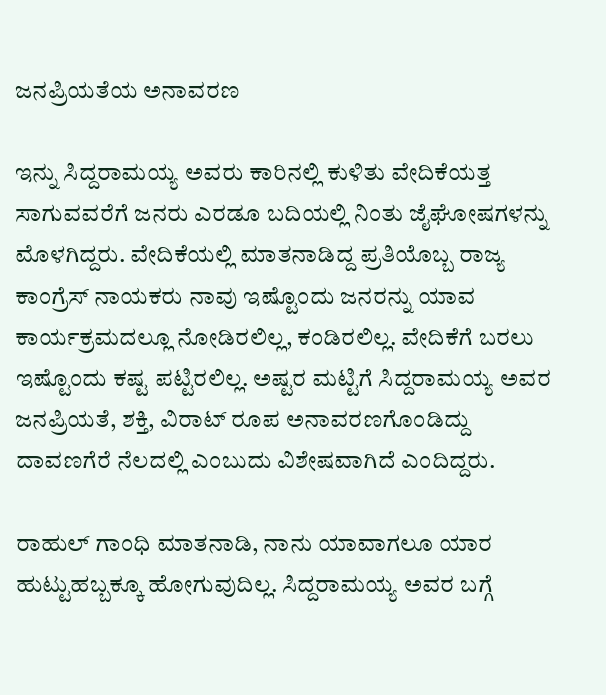ಜನಪ್ರಿಯತೆಯ ಅನಾವರಣ

ಇನ್ನು ಸಿದ್ದರಾಮಯ್ಯ ಅವರು ಕಾರಿನಲ್ಲಿ ಕುಳಿತು ವೇದಿಕೆಯತ್ತ ಸಾಗುವವರೆಗೆ ಜನರು ಎರಡೂ ಬದಿಯಲ್ಲಿ ನಿಂತು ಜೈಘೋಷಗಳನ್ನು ಮೊಳಗಿದ್ದರು. ವೇದಿಕೆಯಲ್ಲಿ ಮಾತನಾಡಿದ್ದ ಪ್ರತಿಯೊಬ್ಬ ರಾಜ್ಯ ಕಾಂಗ್ರೆಸ್ ನಾಯಕರು ನಾವು ಇಷ್ಟೊಂದು ಜನರನ್ನು ಯಾವ ಕಾರ್ಯಕ್ರಮದಲ್ಲೂ ನೋಡಿರಲಿಲ್ಲ, ಕಂಡಿರಲಿಲ್ಲ. ವೇದಿಕೆಗೆ ಬರಲು ಇಷ್ಟೊಂದು ಕಷ್ಟ ಪಟ್ಟಿರಲಿಲ್ಲ. ಅಷ್ಟರ ಮಟ್ಟಿಗೆ ಸಿದ್ದರಾಮಯ್ಯ ಅವರ ಜನಪ್ರಿಯತೆ, ಶಕ್ತಿ, ವಿರಾಟ್ ರೂಪ ಅನಾವರಣಗೊಂಡಿದ್ದು ದಾವಣಗೆರೆ ನೆಲದಲ್ಲಿ ಎಂಬುದು ವಿಶೇಷವಾಗಿದೆ ಎಂದಿದ್ದರು.

ರಾಹುಲ್ ಗಾಂಧಿ ಮಾತನಾಡಿ, ನಾನು ಯಾವಾಗಲೂ ಯಾರ ಹುಟ್ಟುಹಬ್ಬಕ್ಕೂ ಹೋಗುವುದಿಲ್ಲ. ಸಿದ್ದರಾಮಯ್ಯ ಅವರ ಬಗ್ಗೆ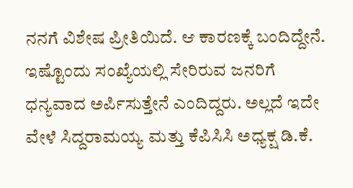ನನಗೆ ವಿಶೇಷ ಪ್ರೀತಿಯಿದೆ. ಆ ಕಾರಣಕ್ಕೆ ಬಂದಿದ್ದೇನೆ. ಇಷ್ಟೊಂದು ಸಂಖ್ಯೆಯಲ್ಲಿ ಸೇರಿರುವ ಜನರಿಗೆ ಧನ್ಯವಾದ ಅರ್ಪಿಸುತ್ತೇನೆ ಎಂದಿದ್ದರು. ಅಲ್ಲದೆ ಇದೇ ವೇಳೆ ಸಿದ್ದರಾಮಯ್ಯ ಮತ್ತು ಕೆಪಿಸಿಸಿ ಅಧ್ಯಕ್ಷ ಡಿ.ಕೆ.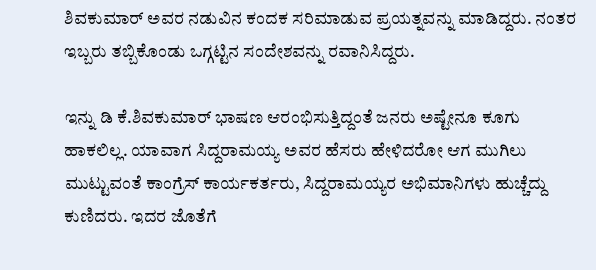ಶಿವಕುಮಾರ್ ಅವರ ನಡುವಿನ ಕಂದಕ ಸರಿಮಾಡುವ ಪ್ರಯತ್ನವನ್ನು ಮಾಡಿದ್ದರು. ನಂತರ ಇಬ್ಬರು ತಬ್ಬಿಕೊಂಡು ಒಗ್ಗಟ್ಟಿನ ಸಂದೇಶವನ್ನು ರವಾನಿಸಿದ್ದರು.

ಇನ್ನು ಡಿ ಕೆ.ಶಿವಕುಮಾರ್ ಭಾಷಣ ಆರಂಭಿಸುತ್ತಿದ್ದಂತೆ ಜನರು ಅಷ್ಟೇನೂ ಕೂಗು ಹಾಕಲಿಲ್ಲ. ಯಾವಾಗ ಸಿದ್ದರಾಮಯ್ಯ ಅವರ ಹೆಸರು ಹೇಳಿದರೋ ಆಗ ಮುಗಿಲು ಮುಟ್ಟುವಂತೆ ಕಾಂಗ್ರೆಸ್ ಕಾರ್ಯಕರ್ತರು, ಸಿದ್ದರಾಮಯ್ಯರ ಅಭಿಮಾನಿಗಳು ಹುಚ್ಚೆದ್ದು ಕುಣಿದರು. ಇದರ ಜೊತೆಗೆ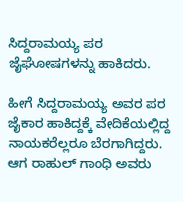ಸಿದ್ದರಾಮಯ್ಯ ಪರ ಜೈಘೋಷಗಳನ್ನು ಹಾಕಿದರು.

ಹೀಗೆ ಸಿದ್ದರಾಮಯ್ಯ ಅವರ ಪರ ಜೈಕಾರ ಹಾಕಿದ್ದಕ್ಕೆ ವೇದಿಕೆಯಲ್ಲಿದ್ದ ನಾಯಕರೆಲ್ಲರೂ ಬೆರಗಾಗಿದ್ದರು. ಆಗ ರಾಹುಲ್ ಗಾಂಧಿ ಅವರು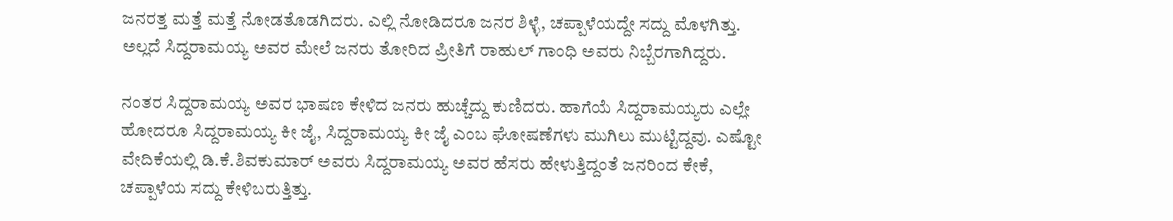ಜನರತ್ತ ಮತ್ತೆ ಮತ್ತೆ ನೋಡತೊಡಗಿದರು. ಎಲ್ಲಿ ನೋಡಿದರೂ ಜನರ ಶಿಳ್ಳೆ, ಚಪ್ಪಾಳೆಯದ್ದೇ ಸದ್ದು ಮೊಳಗಿತ್ತು. ಅಲ್ಲದೆ ಸಿದ್ದರಾಮಯ್ಯ ಅವರ ಮೇಲೆ ಜನರು ತೋರಿದ ಪ್ರೀತಿಗೆ ರಾಹುಲ್‌ ಗಾಂಧಿ ಅವರು ನಿಬ್ಬೆರಗಾಗಿದ್ದರು.

ನಂತರ ಸಿದ್ದರಾಮಯ್ಯ ಅವರ ಭಾಷಣ ಕೇಳಿದ ಜನರು ಹುಚ್ಚೆದ್ದು ಕುಣಿದರು. ಹಾಗೆಯೆ ಸಿದ್ದರಾಮಯ್ಯರು ಎಲ್ಲೇ ಹೋದರೂ ಸಿದ್ದರಾಮಯ್ಯ ಕೀ ಜೈ, ಸಿದ್ದರಾಮಯ್ಯ ಕೀ ಜೈ ಎಂಬ ಘೋಷಣೆಗಳು ಮುಗಿಲು ಮುಟ್ಟಿದ್ದವು. ಎಷ್ಟೋ ವೇದಿಕೆಯಲ್ಲಿ ಡಿ.ಕೆ.ಶಿವಕುಮಾರ್ ಅವರು ಸಿದ್ದರಾಮಯ್ಯ ಅವರ ಹೆಸರು ಹೇಳುತ್ತಿದ್ದಂತೆ ಜನರಿಂದ ಕೇಕೆ, ಚಪ್ಪಾಳೆಯ ಸದ್ದು ಕೇಳಿಬರುತ್ತಿತ್ತು.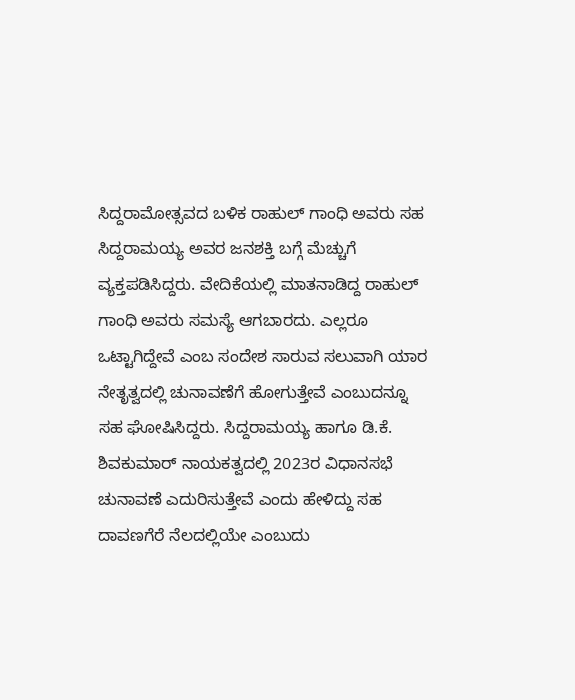ಸಿದ್ದರಾಮೋತ್ಸವದ ಬಳಿಕ ರಾಹುಲ್ ಗಾಂಧಿ ಅವರು ಸಹ ಸಿದ್ದರಾಮಯ್ಯ ಅವರ ಜನಶಕ್ತಿ ಬಗ್ಗೆ ಮೆಚ್ಚುಗೆ ವ್ಯಕ್ತಪಡಿಸಿದ್ದರು. ವೇದಿಕೆಯಲ್ಲಿ ಮಾತನಾಡಿದ್ದ ರಾಹುಲ್ ಗಾಂಧಿ ಅವರು ಸಮಸ್ಯೆ ಆಗಬಾರದು. ಎಲ್ಲರೂ ಒಟ್ಟಾಗಿದ್ದೇವೆ ಎಂಬ ಸಂದೇಶ ಸಾರುವ ಸಲುವಾಗಿ ಯಾರ ನೇತೃತ್ವದಲ್ಲಿ ಚುನಾವಣೆಗೆ ಹೋಗುತ್ತೇವೆ ಎಂಬುದನ್ನೂ ಸಹ ಘೋಷಿಸಿದ್ದರು. ಸಿದ್ದರಾಮಯ್ಯ ಹಾಗೂ ಡಿ.ಕೆ. ಶಿವಕುಮಾರ್ ನಾಯಕತ್ವದಲ್ಲಿ 2023ರ ವಿಧಾನಸಭೆ ಚುನಾವಣೆ ಎದುರಿಸುತ್ತೇವೆ ಎಂದು ಹೇಳಿದ್ದು ಸಹ ದಾವಣಗೆರೆ ನೆಲದಲ್ಲಿಯೇ ಎಂಬುದು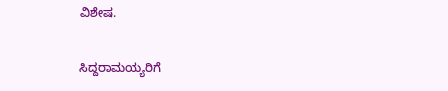ವಿಶೇಷ.

ಸಿದ್ದರಾಮಯ್ಯರಿಗೆ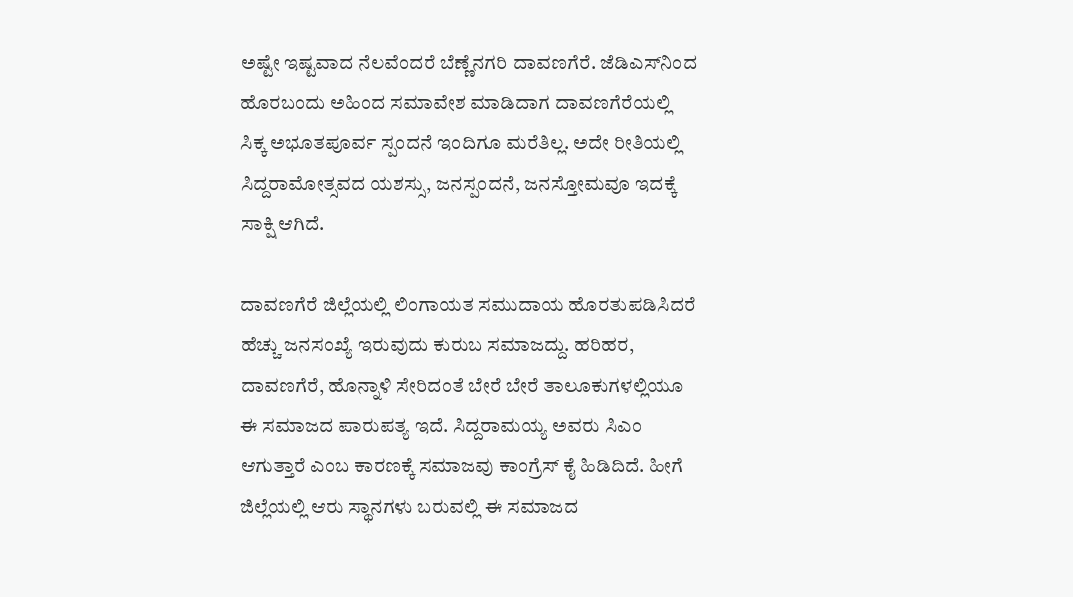ಅಷ್ಟೇ ಇಷ್ಟವಾದ ನೆಲವೆಂದರೆ ಬೆಣ್ಣೆನಗರಿ ದಾವಣಗೆರೆ. ಜೆಡಿಎಸ್‌ನಿಂದ ಹೊರಬಂದು ಅಹಿಂದ ಸಮಾವೇಶ ಮಾಡಿದಾಗ ದಾವಣಗೆರೆಯಲ್ಲಿ ಸಿಕ್ಕ ಅಭೂತಪೂರ್ವ ಸ್ಪಂದನೆ ಇಂದಿಗೂ ಮರೆತಿಲ್ಲ. ಅದೇ ರೀತಿಯಲ್ಲಿ ಸಿದ್ದರಾಮೋತ್ಸವದ ಯಶಸ್ಸು, ಜನಸ್ಪಂದನೆ, ಜನಸ್ತೋಮವೂ ಇದಕ್ಕೆ ಸಾಕ್ಷಿ ಆಗಿದೆ.

ದಾವಣಗೆರೆ ಜಿಲ್ಲೆಯಲ್ಲಿ ಲಿಂಗಾಯತ ಸಮುದಾಯ ಹೊರತುಪಡಿಸಿದರೆ ಹೆಚ್ಚು ಜನಸಂಖ್ಯೆ ಇರುವುದು ಕುರುಬ ಸಮಾಜದ್ದು. ಹರಿಹರ, ದಾವಣಗೆರೆ, ಹೊನ್ನಾಳಿ ಸೇರಿದಂತೆ ಬೇರೆ ಬೇರೆ ತಾಲೂಕುಗಳಲ್ಲಿಯೂ ಈ ಸಮಾಜದ ಪಾರುಪತ್ಯ ಇದೆ. ಸಿದ್ದರಾಮಯ್ಯ ಅವರು ಸಿಎಂ ಆಗುತ್ತಾರೆ ಎಂಬ ಕಾರಣಕ್ಕೆ ಸಮಾಜವು ಕಾಂಗ್ರೆಸ್ ಕೈ ಹಿಡಿದಿದೆ. ಹೀಗೆ ಜಿಲ್ಲೆಯಲ್ಲಿ ಆರು ಸ್ಥಾನಗಳು ಬರುವಲ್ಲಿ ಈ ಸಮಾಜದ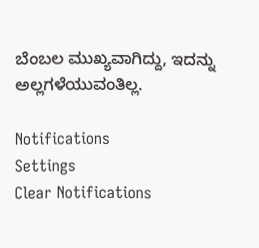ಬೆಂಬಲ ಮುಖ್ಯವಾಗಿದ್ದು, ಇದನ್ನು ಅಲ್ಲಗಳೆಯುವಂತಿಲ್ಲ.

Notifications
Settings
Clear Notifications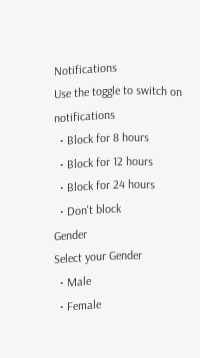Notifications
Use the toggle to switch on notifications
  • Block for 8 hours
  • Block for 12 hours
  • Block for 24 hours
  • Don't block
Gender
Select your Gender
  • Male
  • Female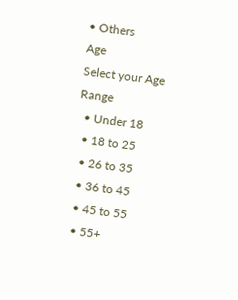• Others
Age
Select your Age Range
  • Under 18
  • 18 to 25
  • 26 to 35
  • 36 to 45
  • 45 to 55
  • 55+